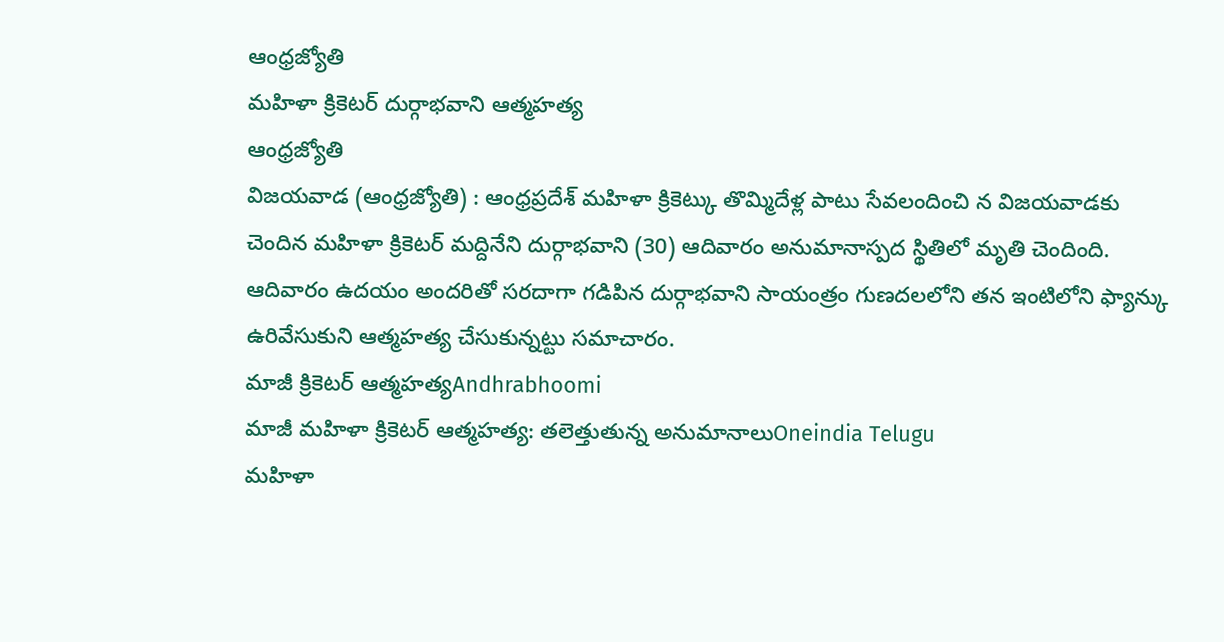ఆంధ్రజ్యోతి
మహిళా క్రికెటర్ దుర్గాభవాని ఆత్మహత్య
ఆంధ్రజ్యోతి
విజయవాడ (ఆంధ్రజ్యోతి) : ఆంధ్రప్రదేశ్ మహిళా క్రికెట్కు తొమ్మిదేళ్ల పాటు సేవలందించి న విజయవాడకు చెందిన మహిళా క్రికెటర్ మద్దినేని దుర్గాభవాని (30) ఆదివారం అనుమానాస్పద స్థితిలో మృతి చెందింది. ఆదివారం ఉదయం అందరితో సరదాగా గడిపిన దుర్గాభవాని సాయంత్రం గుణదలలోని తన ఇంటిలోని ఫ్యాన్కు ఉరివేసుకుని ఆత్మహత్య చేసుకున్నట్టు సమాచారం.
మాజీ క్రికెటర్ ఆత్మహత్యAndhrabhoomi
మాజీ మహిళా క్రికెటర్ ఆత్మహత్య: తలెత్తుతున్న అనుమానాలుOneindia Telugu
మహిళా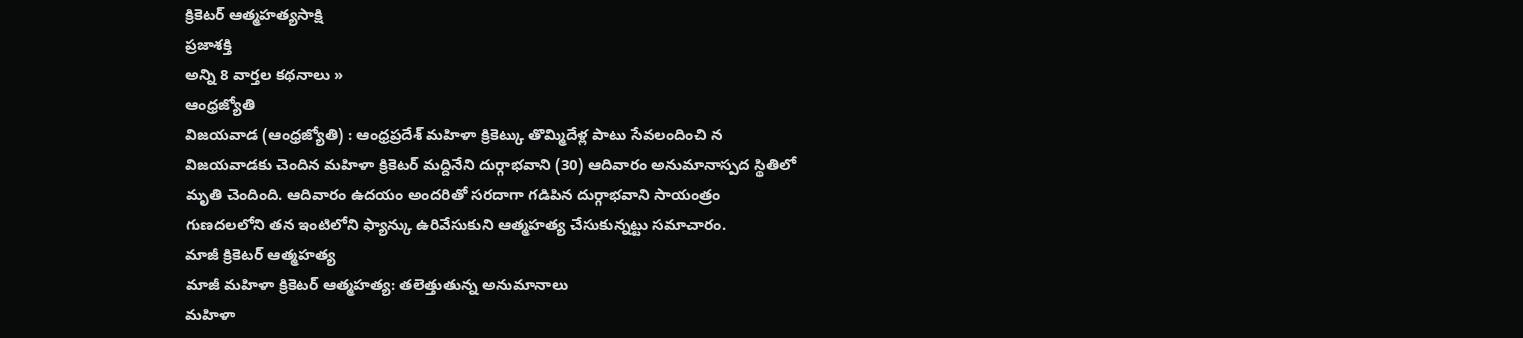క్రికెటర్ ఆత్మహత్యసాక్షి
ప్రజాశక్తి
అన్ని 8 వార్తల కథనాలు »
ఆంధ్రజ్యోతి
విజయవాడ (ఆంధ్రజ్యోతి) : ఆంధ్రప్రదేశ్ మహిళా క్రికెట్కు తొమ్మిదేళ్ల పాటు సేవలందించి న విజయవాడకు చెందిన మహిళా క్రికెటర్ మద్దినేని దుర్గాభవాని (30) ఆదివారం అనుమానాస్పద స్థితిలో మృతి చెందింది. ఆదివారం ఉదయం అందరితో సరదాగా గడిపిన దుర్గాభవాని సాయంత్రం గుణదలలోని తన ఇంటిలోని ఫ్యాన్కు ఉరివేసుకుని ఆత్మహత్య చేసుకున్నట్టు సమాచారం.
మాజీ క్రికెటర్ ఆత్మహత్య
మాజీ మహిళా క్రికెటర్ ఆత్మహత్య: తలెత్తుతున్న అనుమానాలు
మహిళా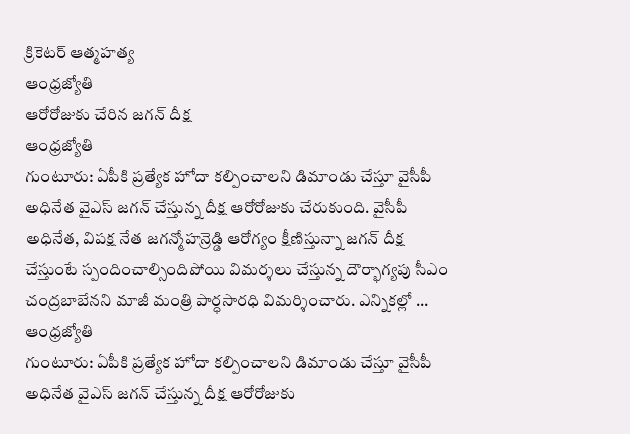క్రికెటర్ ఆత్మహత్య
ఆంధ్రజ్యోతి
ఆరోరోజుకు చేరిన జగన్ దీక్ష
ఆంధ్రజ్యోతి
గుంటూరు: ఏపీకి ప్రత్యేక హోదా కల్పించాలని డిమాండు చేస్తూ వైసీపీ అధినేత వైఎస్ జగన్ చేస్తున్న దీక్ష ఆరోరోజుకు చేరుకుంది. వైసీపీ అధినేత, విపక్ష నేత జగన్మోహన్రెడ్డి ఆరోగ్యం క్షీణిస్తున్నా జగన్ దీక్ష చేస్తుంటే స్పందించాల్సిందిపోయి విమర్శలు చేస్తున్న దౌర్భాగ్యపు సీఎం చంద్రబాబేనని మాజీ మంత్రి పార్ధసారధి విమర్శించారు. ఎన్నికల్లో ...
ఆంధ్రజ్యోతి
గుంటూరు: ఏపీకి ప్రత్యేక హోదా కల్పించాలని డిమాండు చేస్తూ వైసీపీ అధినేత వైఎస్ జగన్ చేస్తున్న దీక్ష ఆరోరోజుకు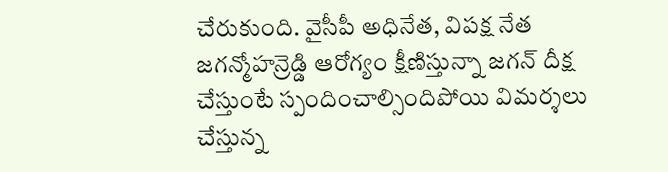చేరుకుంది. వైసీపీ అధినేత, విపక్ష నేత జగన్మోహన్రెడ్డి ఆరోగ్యం క్షీణిస్తున్నా జగన్ దీక్ష చేస్తుంటే స్పందించాల్సిందిపోయి విమర్శలు చేస్తున్న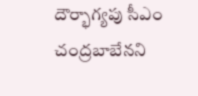దౌర్భాగ్యపు సీఎం చంద్రబాబేనని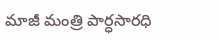మాజీ మంత్రి పార్ధసారధి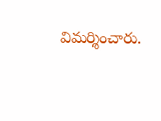విమర్శించారు.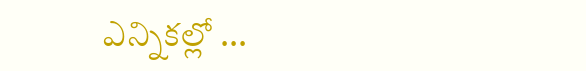ఎన్నికల్లో ...